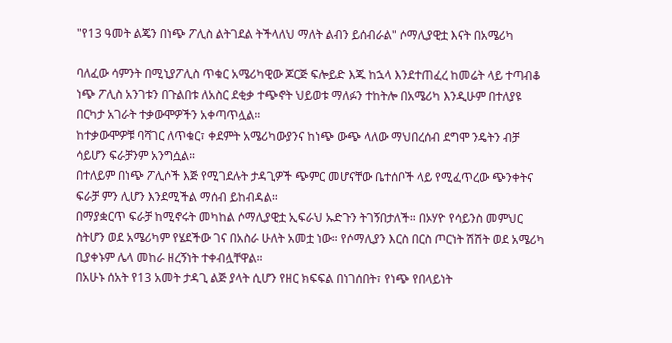"የ13 ዓመት ልጄን በነጭ ፖሊስ ልትገደል ትችላለህ ማለት ልብን ይሰብራል" ሶማሊያዊቷ እናት በአሜሪካ

ባለፈው ሳምንት በሚኒያፖሊስ ጥቁር አሜሪካዊው ጆርጅ ፍሎይድ እጁ ከኋላ እንደተጠፈረ ከመሬት ላይ ተጣብቆ ነጭ ፖሊስ አንገቱን በጉልበቱ ለአስር ደቂቃ ተጭኖት ህይወቱ ማለፉን ተከትሎ በአሜሪካ እንዲሁም በተለያዩ በርካታ አገራት ተቃውሞዎችን አቀጣጥሏል።
ከተቃውሞዎቹ ባሻገር ለጥቁር፣ ቀደምት አሜሪካውያንና ከነጭ ውጭ ላለው ማህበረሰብ ደግሞ ንዴትን ብቻ ሳይሆን ፍራቻንም አንግሷል።
በተለይም በነጭ ፖሊሶች እጅ የሚገደሉት ታዳጊዎች ጭምር መሆናቸው ቤተሰቦች ላይ የሚፈጥረው ጭንቀትና ፍራቻ ምን ሊሆን እንደሚችል ማሰብ ይከብዳል።
በማያቋርጥ ፍራቻ ከሚኖሩት መካከል ሶማሊያዊቷ ኢፍራህ ኡድጉን ትገኝበታለች። በኦሃዮ የሳይንስ መምህር ስትሆን ወደ አሜሪካም የሄደችው ገና በአስራ ሁለት አመቷ ነው። የሶማሊያን እርስ በርስ ጦርነት ሽሽት ወደ አሜሪካ ቢያቀኑም ሌላ መከራ ዘረኝነት ተቀብሏቸዋል።
በአሁኑ ሰአት የ13 አመት ታዳጊ ልጅ ያላት ሲሆን የዘር ክፍፍል በነገሰበት፣ የነጭ የበላይነት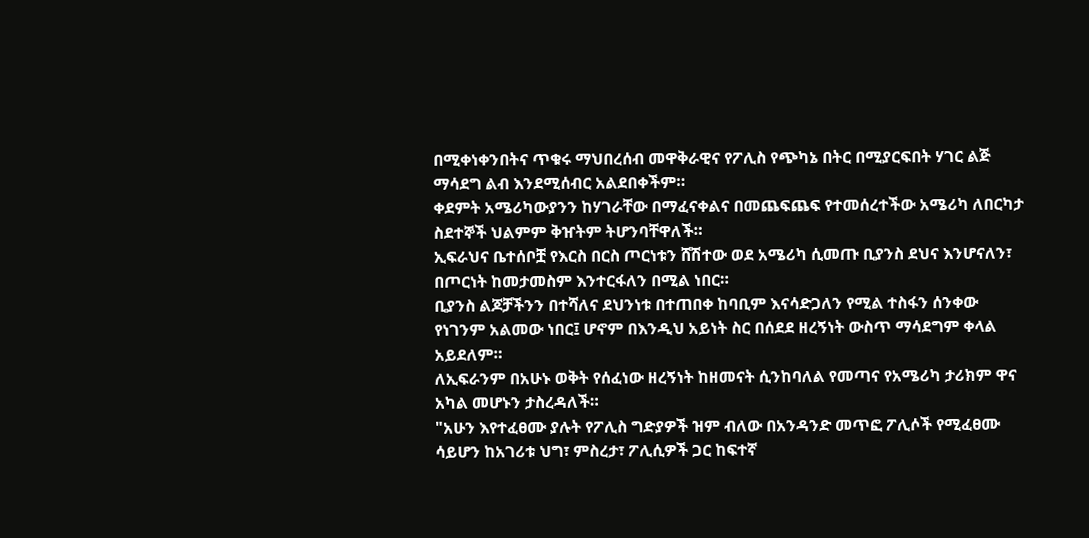በሚቀነቀንበትና ጥቁሩ ማህበረሰብ መዋቅራዊና የፖሊስ የጭካኔ በትር በሚያርፍበት ሃገር ልጅ ማሳደግ ልብ እንደሚሰብር አልደበቀችም።
ቀደምት አሜሪካውያንን ከሃገራቸው በማፈናቀልና በመጨፍጨፍ የተመሰረተችው አሜሪካ ለበርካታ ስደተኞች ህልምም ቅዠትም ትሆንባቸዋለች።
ኢፍራህና ቤተሰቦቿ የእርስ በርስ ጦርነቱን ሸሽተው ወደ አሜሪካ ሲመጡ ቢያንስ ደህና እንሆናለን፣ በጦርነት ከመታመስም እንተርፋለን በሚል ነበር።
ቢያንስ ልጆቻችንን በተሻለና ደህንነቱ በተጠበቀ ከባቢም እናሳድጋለን የሚል ተስፋን ሰንቀው የነገንም አልመው ነበር፤ ሆኖም በእንዲህ አይነት ስር በሰደደ ዘረኝነት ውስጥ ማሳደግም ቀላል አይደለም።
ለኢፍራንም በአሁኑ ወቅት የሰፈነው ዘረኝነት ከዘመናት ሲንከባለል የመጣና የአሜሪካ ታሪክም ዋና አካል መሆኑን ታስረዳለች።
"አሁን እየተፈፀሙ ያሉት የፖሊስ ግድያዎች ዝም ብለው በአንዳንድ መጥፎ ፖሊሶች የሚፈፀሙ ሳይሆን ከአገሪቱ ህግ፣ ምስረታ፣ ፖሊሲዎች ጋር ከፍተኛ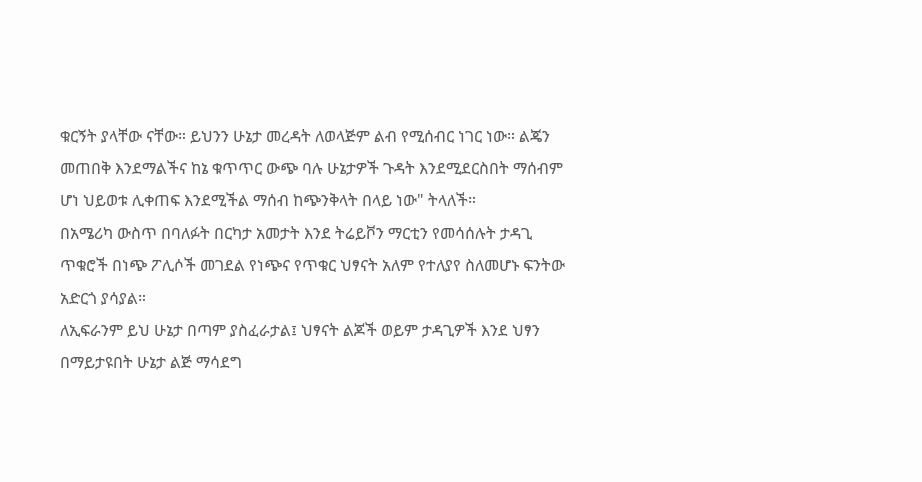ቁርኝት ያላቸው ናቸው። ይህንን ሁኔታ መረዳት ለወላጅም ልብ የሚሰብር ነገር ነው። ልጄን መጠበቅ እንደማልችና ከኔ ቁጥጥር ውጭ ባሉ ሁኔታዎች ጉዳት እንደሚደርስበት ማሰብም ሆነ ህይወቱ ሊቀጠፍ እንደሚችል ማሰብ ከጭንቅላት በላይ ነው" ትላለች።
በአሜሪካ ውስጥ በባለፉት በርካታ አመታት እንደ ትሬይቮን ማርቲን የመሳሰሉት ታዳጊ ጥቁሮች በነጭ ፖሊሶች መገደል የነጭና የጥቁር ህፃናት አለም የተለያየ ስለመሆኑ ፍንትው አድርጎ ያሳያል።
ለኢፍራንም ይህ ሁኔታ በጣም ያስፈራታል፤ ህፃናት ልጆች ወይም ታዳጊዎች እንደ ህፃን በማይታዩበት ሁኔታ ልጅ ማሳደግ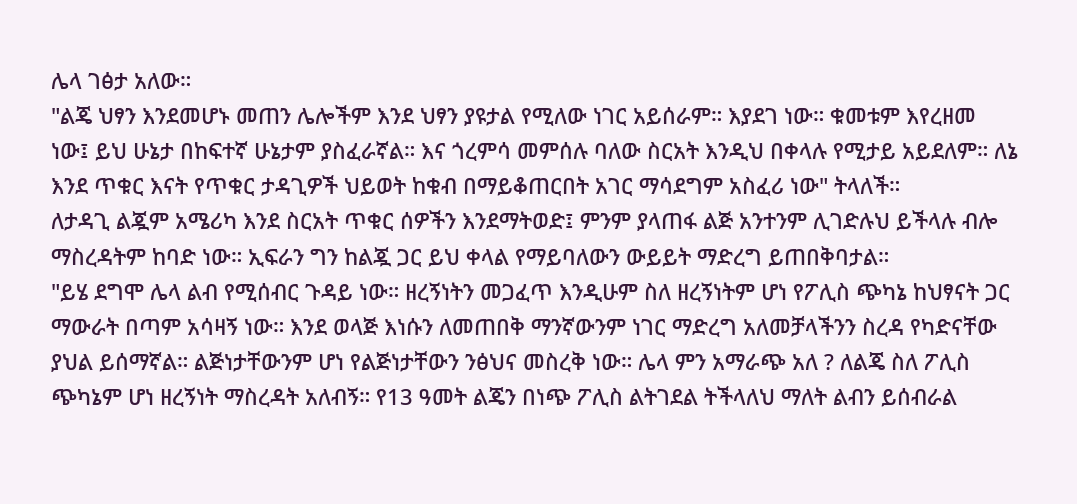ሌላ ገፅታ አለው።
"ልጄ ህፃን እንደመሆኑ መጠን ሌሎችም እንደ ህፃን ያዩታል የሚለው ነገር አይሰራም። እያደገ ነው። ቁመቱም እየረዘመ ነው፤ ይህ ሁኔታ በከፍተኛ ሁኔታም ያስፈራኛል። እና ጎረምሳ መምሰሉ ባለው ስርአት እንዲህ በቀላሉ የሚታይ አይደለም። ለኔ እንደ ጥቁር እናት የጥቁር ታዳጊዎች ህይወት ከቁብ በማይቆጠርበት አገር ማሳደግም አስፈሪ ነው" ትላለች።
ለታዳጊ ልጇም አሜሪካ እንደ ስርአት ጥቁር ሰዎችን እንደማትወድ፤ ምንም ያላጠፋ ልጅ አንተንም ሊገድሉህ ይችላሉ ብሎ ማስረዳትም ከባድ ነው። ኢፍራን ግን ከልጇ ጋር ይህ ቀላል የማይባለውን ውይይት ማድረግ ይጠበቅባታል።
"ይሄ ደግሞ ሌላ ልብ የሚሰብር ጉዳይ ነው። ዘረኝነትን መጋፈጥ እንዲሁም ስለ ዘረኝነትም ሆነ የፖሊስ ጭካኔ ከህፃናት ጋር ማውራት በጣም አሳዛኝ ነው። እንደ ወላጅ እነሱን ለመጠበቅ ማንኛውንም ነገር ማድረግ አለመቻላችንን ስረዳ የካድናቸው ያህል ይሰማኛል። ልጅነታቸውንም ሆነ የልጅነታቸውን ንፅህና መስረቅ ነው። ሌላ ምን አማራጭ አለ ? ለልጄ ስለ ፖሊስ ጭካኔም ሆነ ዘረኝነት ማስረዳት አለብኝ። የ13 ዓመት ልጄን በነጭ ፖሊስ ልትገደል ትችላለህ ማለት ልብን ይሰብራል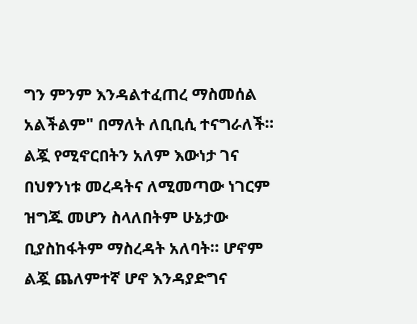ግን ምንም እንዳልተፈጠረ ማስመሰል አልችልም" በማለት ለቢቢሲ ተናግራለች።
ልጇ የሚኖርበትን አለም እውነታ ገና በህፃንነቱ መረዳትና ለሚመጣው ነገርም ዝግጁ መሆን ስላለበትም ሁኔታው ቢያስከፋትም ማስረዳት አለባት። ሆኖም ልጇ ጨለምተኛ ሆኖ እንዳያድግና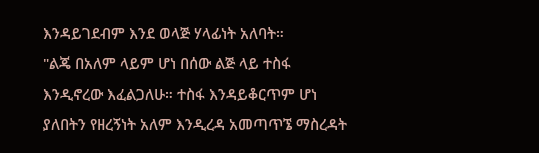እንዳይገደብም እንደ ወላጅ ሃላፊነት አለባት።
"ልጄ በአለም ላይም ሆነ በሰው ልጅ ላይ ተስፋ እንዲኖረው እፈልጋለሁ። ተስፋ እንዳይቆርጥም ሆነ ያለበትን የዘረኝነት አለም እንዲረዳ አመጣጥኜ ማስረዳት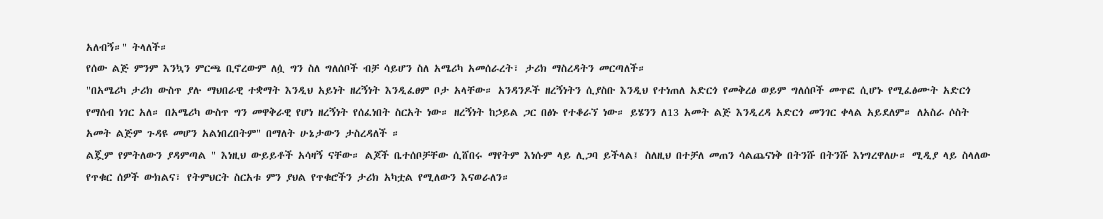አለብኝ።" ትላለች።
የሰው ልጅ ምንም እንኳን ምርጫ ቢኖረውም ለሷ ግን ስለ ግለሰቦች ብቻ ሳይሆን ስለ አሜሪካ አመሰራረት፣ ታሪክ ማስረዳትን መርጣለች።
"በአሜሪካ ታሪክ ውስጥ ያሉ ማህበራዊ ተቋማት እንዲህ አይነት ዘረኝነት እንዲፈፀም ቦታ አላቸው። አንዳንዶች ዘረኝነትን ሲያስቡ እንዲህ የተነጠለ አድርጎ የመቅረፅ ወይም ግለሰቦች መጥፎ ሲሆኑ የሚፈፅሙት አድርጎ የማሰብ ነገር አለ። በአሜሪካ ውስጥ ግን መዋቅራዊ የሆነ ዘረኝነት የሰፈነበት ስርአት ነው። ዘረኝነት ከኃይል ጋር በፅኑ የተቆራኘ ነው። ይሄንን ለ13 አመት ልጅ እንዲረዳ አድርጎ መንገር ቀላል አይደለም። ለአስራ ሶስት አመት ልጅም ጉዳዩ መሆን አልነበረበትም" በማለት ሁኔታውን ታስረዳለች ።
ልጇም የምትለውን ያዳምጣል " እነዚህ ውይይቶች አሳዛኝ ናቸው። ልጆች ቤተሰቦቻቸው ሲሸበሩ ማየትም እነሱም ላይ ሊጋባ ይችላል፤ ስለዚህ በተቻለ መጠን ሳልጨናነቅ በትንሹ በትንሹ እነግረዋለሁ። ሚዲያ ላይ ስላለው የጥቁር ሰዎች ውክልና፣ የትምህርት ስርአቱ ምን ያህል የጥቁሮችን ታሪክ አካቷል የሚለውን እናወራለን።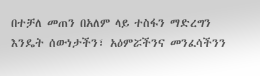በተቻለ መጠን በአለም ላይ ተስፋን ማድረግን እንዴት ሰውነታችን፣ አዕምሯችንና መንፈሳችንን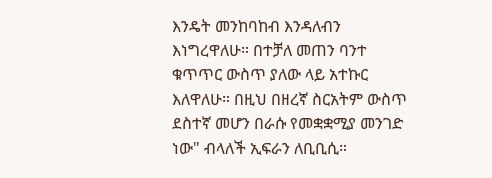እንዴት መንከባከብ እንዳለብን እነግረዋለሁ። በተቻለ መጠን ባንተ ቁጥጥር ውስጥ ያለው ላይ አተኩር እለዋለሁ። በዚህ በዘረኛ ስርአትም ውስጥ ደስተኛ መሆን በራሱ የመቋቋሚያ መንገድ ነው" ብላለች ኢፍራን ለቢቢሲ።